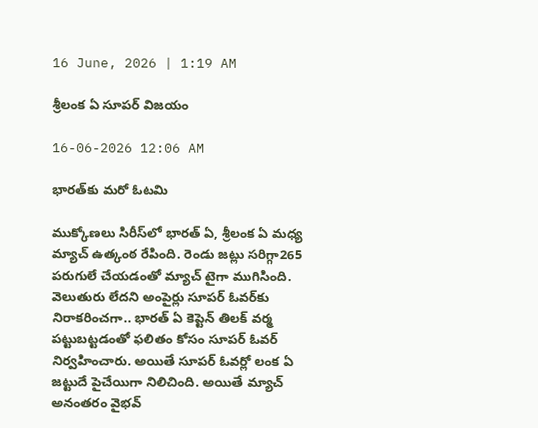16 June, 2026 | 1:19 AM

శ్రీలంక ఏ సూపర్ విజయం

16-06-2026 12:06 AM

భారత్‌కు మరో ఓటమి

ముక్కోణలు సిరీస్‌లో భారత్ ఏ, శ్రీలంక ఏ మధ్య మ్యాచ్ ఉత్కంఠ రేపింది. రెండు జట్లు సరిగ్గా265 పరుగులే చేయడంతో మ్యాచ్ టైగా ముగిసింది. వెలుతురు లేదని అంపైర్లు సూపర్ ఓవర్‌కు నిరాకరించగా.. భారత్ ఏ కెప్టెన్ తిలక్ వర్మ పట్టుబట్టడంతో ఫలితం కోసం సూపర్ ఓవర్ నిర్వహించారు. అయితే సూపర్ ఓవర్లో లంక ఏ జట్టుదే పైచేయిగా నిలిచింది. అయితే మ్యాచ్ అనంతరం వైభవ్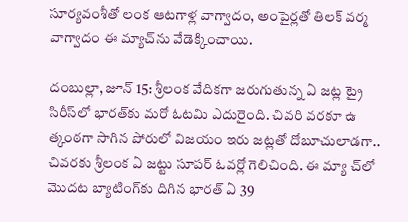సూర్యవంశీతో లంక ఆటగాళ్ల వాగ్వాదం, అంపైర్లతో తిలక్ వర్మ వాగ్వాదం ఈ మ్యాచ్‌ను వేడెక్కించాయి.

దంబుల్లా, జూన్ 15: శ్రీలంక వేదికగా జరుగుతున్న ఏ జట్ల ట్రై సిరీస్‌లో భారత్‌కు మరో ఓటమి ఎదురైంది. చివరి వరకూ ఉ త్కంఠగా సాగిన పోరులో విజయం ఇరు జట్లతో దోబూచులాడగా.. చివరకు శ్రీలంక ఏ జట్టు సూపర్ ఓవర్లో గెలిచింది. ఈ మ్యా చ్‌లో మొదట బ్యాటింగ్‌కు దిగిన భారత్ ఏ 39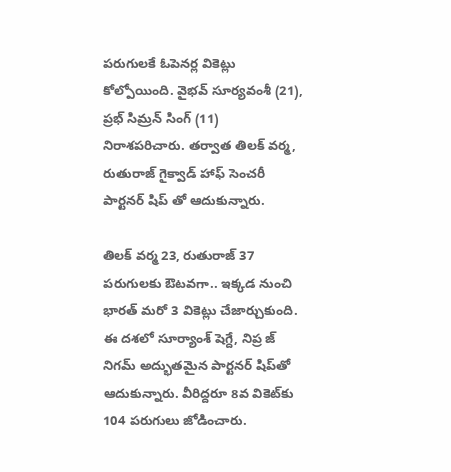పరుగులకే ఓపెనర్ల వికెట్లు కోల్పోయింది. వైభవ్ సూర్యవంశీ (21), ప్రభ్ సిమ్రన్ సింగ్ (11) నిరాశపరిచారు. తర్వాత తిలక్ వర్మ, రుతురాజ్ గైక్వాడ్ హాఫ్ సెంచరీ పార్టనర్ షిప్ తో ఆదుకున్నారు.

తిలక్ వర్మ 23, రుతురాజ్ 37 పరుగులకు ఔటవగా.. ఇక్కడ నుంచి భారత్ మరో 3 వికెట్లు చేజార్చుకుంది. ఈ దశలో సూర్యాంశ్ షెగ్దే, నిప్ర జ్ నిగమ్ అద్భుతమైన పార్టనర్ షిప్‌తో ఆదుకున్నారు. వీరిద్దరూ 8వ వికెట్‌కు 104 పరుగులు జోడించారు.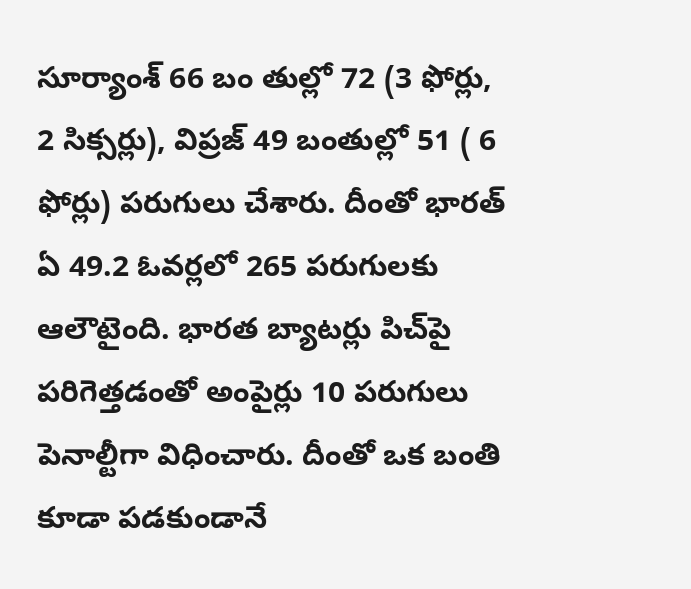సూర్యాంశ్ 66 బం తుల్లో 72 (3 ఫోర్లు, 2 సిక్సర్లు), విప్రజ్ 49 బంతుల్లో 51 ( 6 ఫోర్లు) పరుగులు చేశారు. దీంతో భారత్ ఏ 49.2 ఓవర్లలో 265 పరుగులకు ఆలౌటైంది. భారత బ్యాటర్లు పిచ్‌పై పరిగెత్తడంతో అంపైర్లు 10 పరుగులు పెనాల్టీగా విధించారు. దీంతో ఒక బంతి కూడా పడకుండానే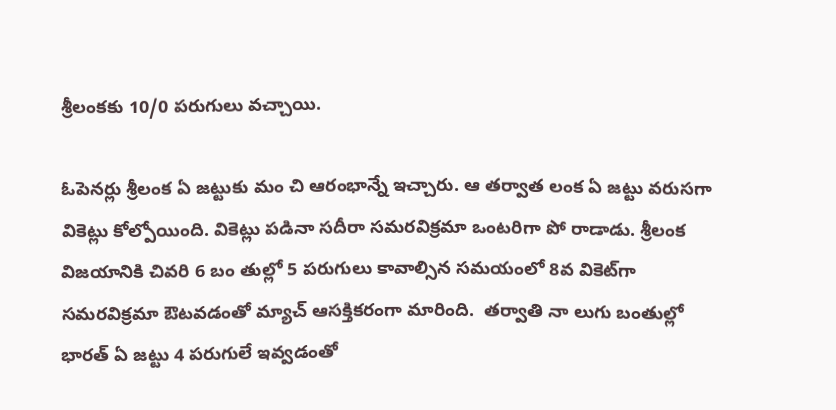శ్రీలంకకు 10/0 పరుగులు వచ్చాయి.

ఓపెనర్లు శ్రీలంక ఏ జట్టుకు మం చి ఆరంభాన్నే ఇచ్చారు. ఆ తర్వాత లంక ఏ జట్టు వరుసగా వికెట్లు కోల్పోయింది. వికెట్లు పడినా సదీరా సమరవిక్రమా ఒంటరిగా పో రాడాడు. శ్రీలంక విజయానికి చివరి 6 బం తుల్లో 5 పరుగులు కావాల్సిన సమయంలో 8వ వికెట్‌గా సమరవిక్రమా ఔటవడంతో మ్యాచ్ ఆసక్తికరంగా మారింది.  తర్వాతి నా లుగు బంతుల్లో భారత్ ఏ జట్టు 4 పరుగులే ఇవ్వడంతో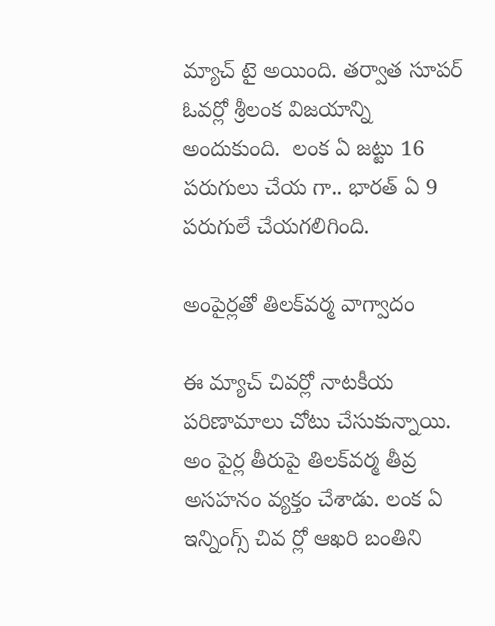మ్యాచ్ టై అయింది. తర్వాత సూపర్ ఓవర్లో శ్రీలంక విజయాన్ని అందుకుంది.  లంక ఏ జట్టు 16 పరుగులు చేయ గా.. భారత్ ఏ 9 పరుగులే చేయగలిగింది.

అంపైర్లతో తిలక్‌వర్మ వాగ్వాదం

ఈ మ్యాచ్ చివర్లో నాటకీయ పరిణామాలు చోటు చేసుకున్నాయి. అం పైర్ల తీరుపై తిలక్‌వర్మ తీవ్ర అసహనం వ్యక్తం చేశాడు. లంక ఏ ఇన్నింగ్స్ చివ ర్లో ఆఖరి బంతిని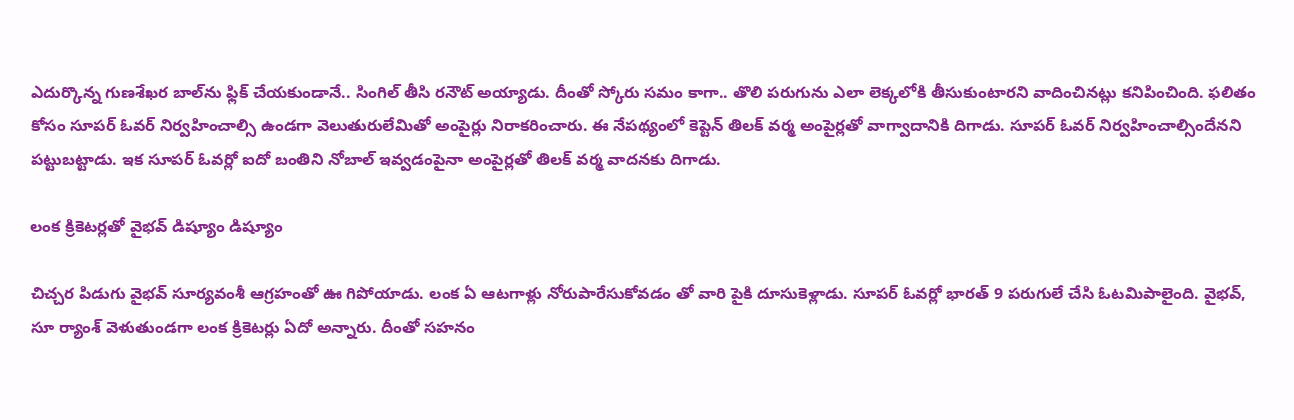ఎదుర్కొన్న గుణశేఖర బాల్‌ను ఫ్లిక్ చేయకుండానే.. సింగిల్ తీసి రనౌట్ అయ్యాడు. దీంతో స్కోరు సమం కాగా.. తొలి పరుగును ఎలా లెక్కలోకి తీసుకుంటారని వాదించినట్లు కనిపించింది. ఫలితం కోసం సూపర్ ఓవర్ నిర్వహించాల్సి ఉండగా వెలుతురులేమితో అంపైర్లు నిరాకరించారు. ఈ నేపథ్యంలో కెప్టెన్ తిలక్ వర్మ అంపైర్లతో వాగ్వాదానికి దిగాడు. సూపర్ ఓవర్ నిర్వహించాల్సిందేనని పట్టుబట్టాడు. ఇక సూపర్ ఓవర్లో ఐదో బంతిని నోబాల్ ఇవ్వడంపైనా అంపైర్లతో తిలక్ వర్మ వాదనకు దిగాడు.

లంక క్రికెటర్లతో వైభవ్ డిష్యూం డిష్యూం

చిచ్చర పిడుగు వైభవ్ సూర్యవంశీ ఆగ్రహంతో ఊ గిపోయాడు. లంక ఏ ఆటగాళ్లు నోరుపారేసుకోవడం తో వారి పైకి దూసుకెళ్లాడు. సూపర్ ఓవర్లో భారత్ 9 పరుగులే చేసి ఓటమిపాలైంది. వైభవ్, సూ ర్యాంశ్ వెళుతుండగా లంక క్రికెటర్లు ఏదో అన్నారు. దీంతో సహనం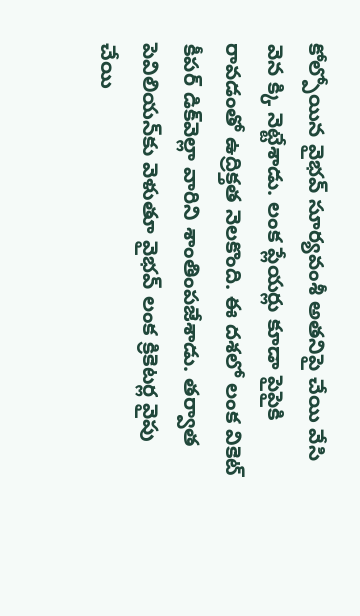కోల్పోయిన వైభవ్ సూర్యవంశీ అతనిపై చేయి వేసి వెన క్కి నెట్టేశాడు. లంక ప్లేయర్లు కూడా పైపైకి రావడంతో ఉద్రిక్తత నెలకొంది. ఈ దశలో లంక వికెట్ కీపర్ డిక్‌వెల్లా వారిని శాంతింపజేశాడు. తర్వాత పెవిలియన్‌కు వెళుతూ వైభవ్ లంక క్రికెటర్ల వైపు చేయి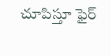చూపిస్తూ ఫైర్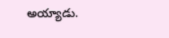అయ్యాడు.